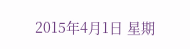2015年4月1日 星期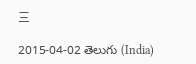三

2015-04-02 తెలుగు (India)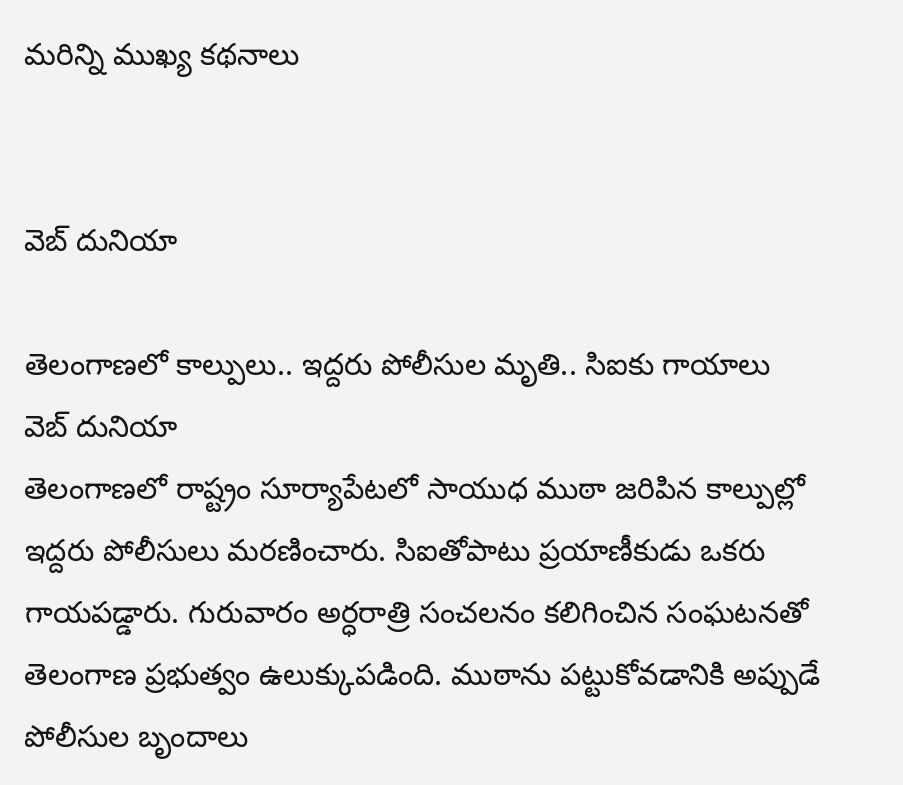మరిన్ని ముఖ్య కథనాలు


వెబ్ దునియా

తెలంగాణలో కాల్పులు.. ఇద్దరు పోలీసుల మృతి.. సిఐకు గాయాలు
వెబ్ దునియా
తెలంగాణలో రాష్ట్రం సూర్యాపేటలో సాయుధ ముఠా జరిపిన కాల్పుల్లో ఇద్దరు పోలీసులు మరణించారు. సిఐతోపాటు ప్రయాణీకుడు ఒకరు గాయపడ్డారు. గురువారం అర్ధరాత్రి సంచలనం కలిగించిన సంఘటనతో తెలంగాణ ప్రభుత్వం ఉలుక్కుపడింది. ముఠాను పట్టుకోవడానికి అప్పుడే పోలీసుల బృందాలు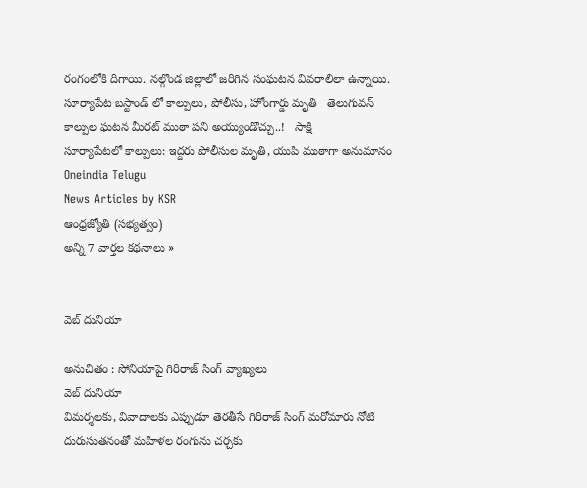రంగంలోకి దిగాయి. నల్గొండ జిల్లాలో జరిగిన సంఘటన వివరాలిలా ఉన్నాయి.
సూర్యాపేట బస్టాండ్ లో కాల్పులు, పోలీసు, హోంగార్డు మృతి   తెలుగువన్
కాల్పుల ఘటన మీరట్ ముఠా పని అయ్యుండొచ్చు..!   సాక్షి
సూర్యాపేటలో కాల్పులు: ఇద్దరు పోలీసుల మృతి, యుపి ముఠాగా అనుమానం   Oneindia Telugu
News Articles by KSR
ఆంధ్రజ్యోతి (సభ్యత్వం)
అన్ని 7 వార్తల కథనాలు »


వెబ్ దునియా

అనుచితం : సోనియాపై గిరిరాజ్ సింగ్ వ్యాఖ్యలు
వెబ్ దునియా
విమర్శలకు, వివాదాలకు ఎప్పుడూ తెరతీసే గిరిరాజ్ సింగ్ మరోమారు నోటి దురుసుతనంతో మహిళల రంగును చర్చకు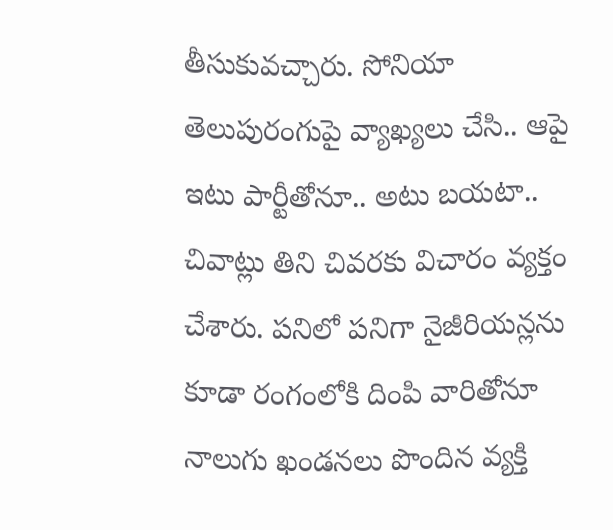తీసుకువచ్చారు. సోనియా తెలుపురంగుపై వ్యాఖ్యలు చేసి.. ఆపై ఇటు పార్టీతోనూ.. అటు బయటా.. చివాట్లు తిని చివరకు విచారం వ్యక్తం చేశారు. పనిలో పనిగా నైజీరియన్లను కూడా రంగంలోకి దింపి వారితోనూ నాలుగు ఖండనలు పొందిన వ్యక్తి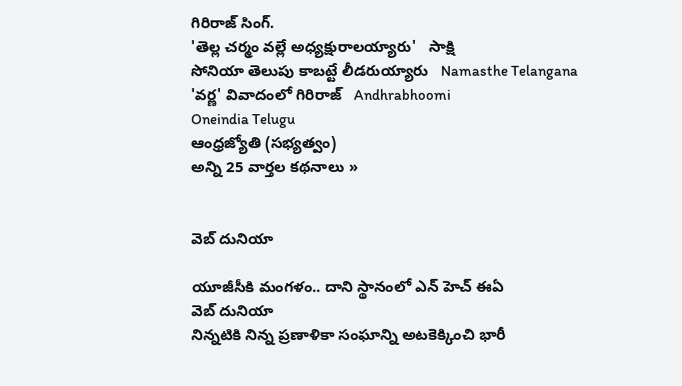గిరిరాజ్ సింగ్.
'తెల్ల చర్మం వల్లే అధ్యక్షురాలయ్యారు'   సాక్షి
సోనియా తెలుపు కాబట్టే లీడరుయ్యారు   Namasthe Telangana
'వర్ణ' వివాదంలో గిరిరాజ్   Andhrabhoomi
Oneindia Telugu
ఆంధ్రజ్యోతి (సభ్యత్వం)
అన్ని 25 వార్తల కథనాలు »


వెబ్ దునియా

యూజీసీకి మంగళం.. దాని స్థానంలో ఎన్ హెచ్ ఈఏ
వెబ్ దునియా
నిన్నటికి నిన్న ప్రణాళికా సంఘాన్ని అటకెక్కించి భారీ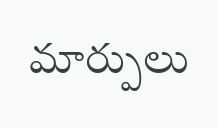మార్పులు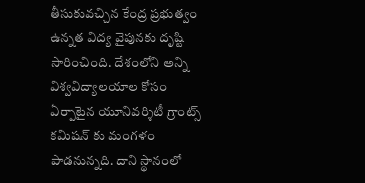తీసుకువచ్చిన కేంద్ర ప్రభుత్వం ఉన్నత విద్య వైపునకు దృష్టి సారించింది. దేశంలోని అన్ని విశ్వవిద్యాలయాల కోసం ఏర్పాటైన యూనివర్శిటీ గ్రాంట్స్ కమిషన్ కు మంగళం పాడనున్నది. దాని స్థానంలో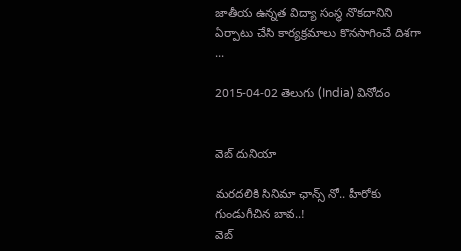జాతీయ ఉన్నత విద్యా సంస్థ నొకదానిని ఏర్పాటు చేసి కార్యక్రమాలు కొనసాగించే దిశగా ...

2015-04-02 తెలుగు (India) వినోదం


వెబ్ దునియా

మరదలికి సినిమా ఛాన్స్ నో.. హీరోకు గుండుగీచిన బావ..!
వెబ్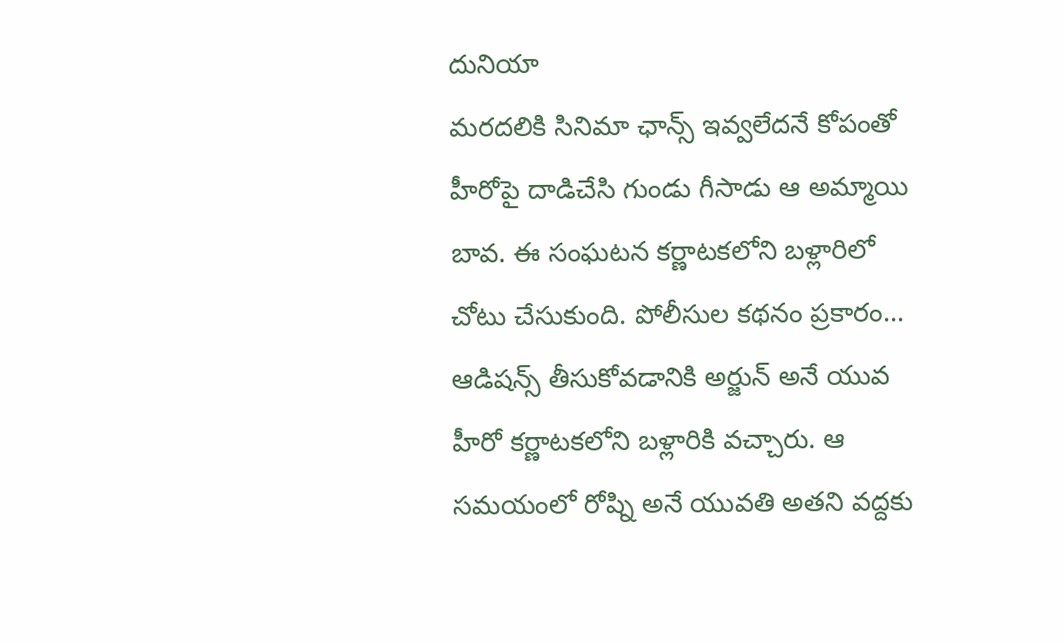దునియా
మరదలికి సినిమా ఛాన్స్ ఇవ్వలేదనే కోపంతో హీరోపై దాడిచేసి గుండు గీసాడు ఆ అమ్మాయి బావ. ఈ సంఘటన కర్ణాటకలోని బళ్లారిలో చోటు చేసుకుంది. పోలీసుల కథనం ప్రకారం... ఆడిషన్స్ తీసుకోవడానికి అర్జున్ అనే యువ హీరో కర్ణాటకలోని బళ్లారికి వచ్చారు. ఆ సమయంలో రోష్ని అనే యువతి అతని వద్దకు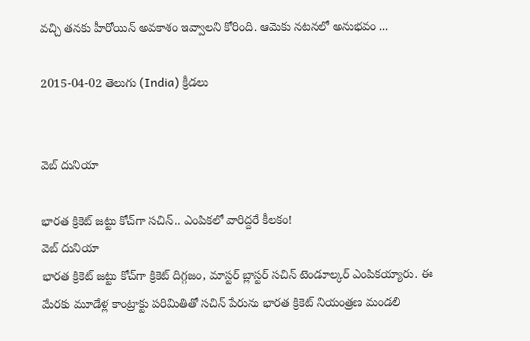వచ్చి తనకు హీరోయిన్ అవకాశం ఇవ్వాలని కోరింది. ఆమెకు నటనలో అనుభవం ...

2015-04-02 తెలుగు (India) క్రీడలు


వెబ్ దునియా

భారత క్రికెట్ జట్టు కోచ్‌గా సచిన్.. ఎంపికలో వారిద్దరే కీలకం!
వెబ్ దునియా
భారత క్రికెట్ జట్టు కోచ్‌గా క్రికెట్ దిగ్గజం, మాస్టర్ బ్లాస్టర్ సచిన్ టెండూల్కర్ ఎంపికయ్యారు. ఈ మేరకు మూడేళ్ల కాంట్రాక్టు పరిమితితో సచిన్ పేరును భారత క్రికెట్ నియంత్రణ మండలి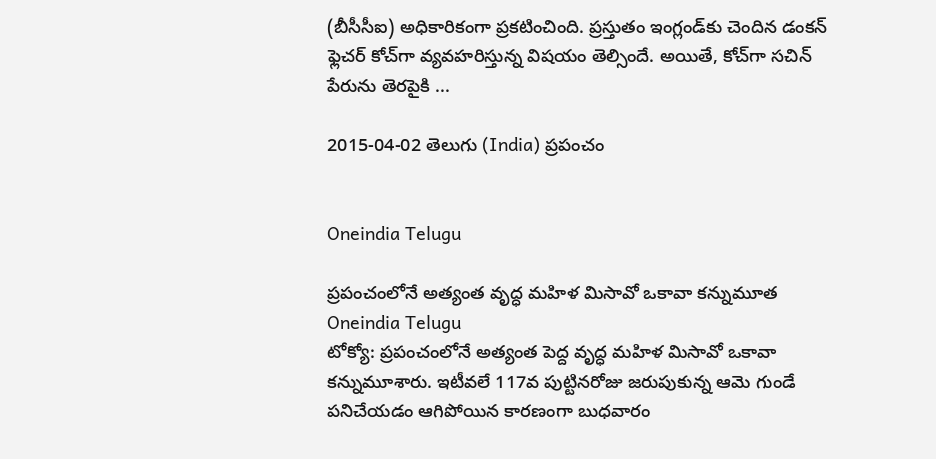(బీసీసీఐ) అధికారికంగా ప్రకటించింది. ప్రస్తుతం ఇంగ్లండ్‌కు చెందిన డంకన్ ఫ్లెచర్ కోచ్‌గా వ్యవహరిస్తున్న విషయం తెల్సిందే. అయితే, కోచ్‌గా సచిన్ పేరును తెరపైకి ...

2015-04-02 తెలుగు (India) ప్రపంచం


Oneindia Telugu

ప్రపంచంలోనే అత్యంత వృద్ధ మహిళ మిసావో ఒకావా కన్నుమూత
Oneindia Telugu
టోక్యో: ప్రపంచంలోనే అత్యంత పెద్ద వృద్ధ మహిళ మిసావో ఒకావా కన్నుమూశారు. ఇటీవలే 117వ పుట్టినరోజు జరుపుకున్న ఆమె గుండే పనిచేయడం ఆగిపోయిన కారణంగా బుధవారం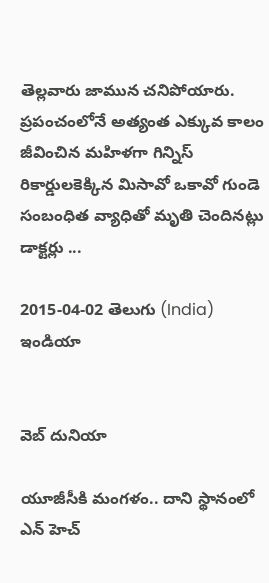తెల్లవారు జామున చనిపోయారు. ప్రపంచంలోనే అత్యంత ఎక్కువ కాలం జీవించిన మహిళగా గిన్నిస్ రికార్డులకెక్కిన మిసావో ఒకావో గుండె సంబంధిత వ్యాధితో మృతి చెందినట్లు డాక్టర్లు ...

2015-04-02 తెలుగు (India) ఇండియా


వెబ్ దునియా

యూజీసీకి మంగళం.. దాని స్థానంలో ఎన్ హెచ్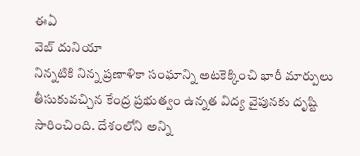ఈఏ
వెబ్ దునియా
నిన్నటికి నిన్న ప్రణాళికా సంఘాన్ని అటకెక్కించి భారీ మార్పులు తీసుకువచ్చిన కేంద్ర ప్రభుత్వం ఉన్నత విద్య వైపునకు దృష్టి సారించింది. దేశంలోని అన్ని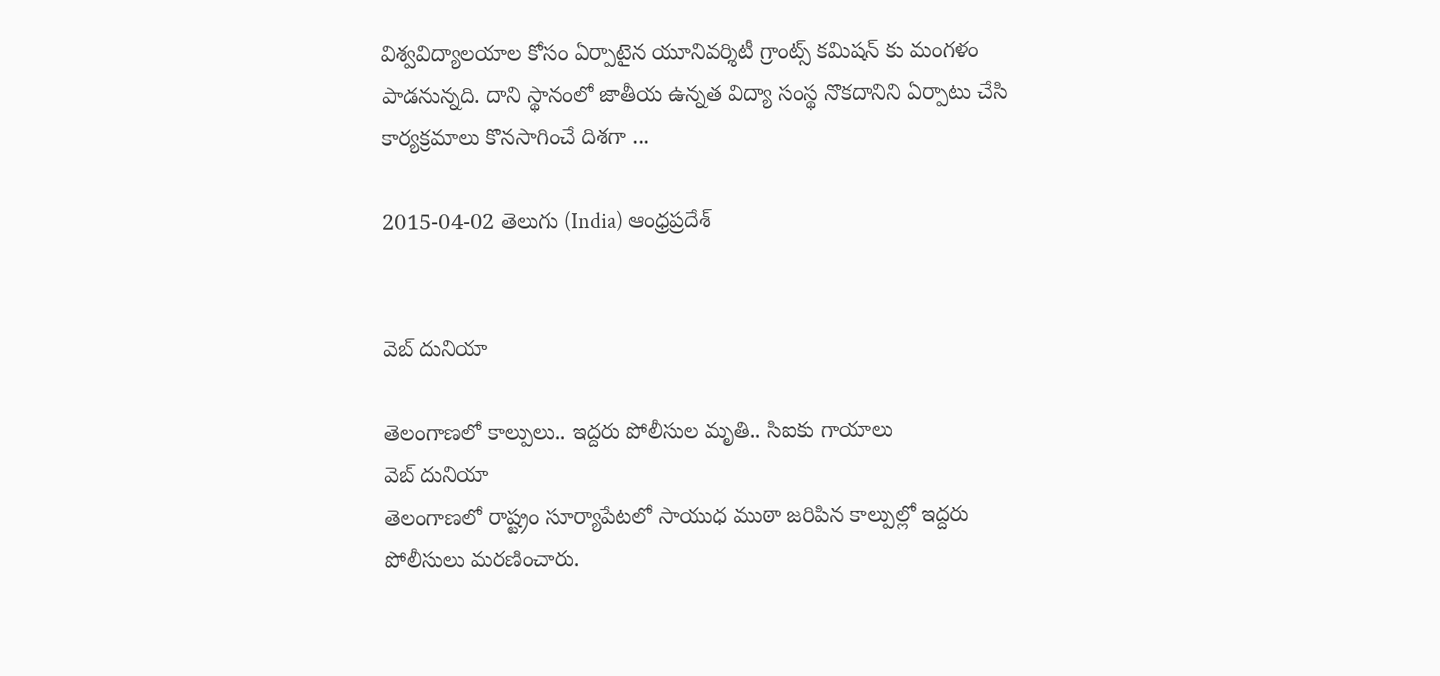విశ్వవిద్యాలయాల కోసం ఏర్పాటైన యూనివర్శిటీ గ్రాంట్స్ కమిషన్ కు మంగళం పాడనున్నది. దాని స్థానంలో జాతీయ ఉన్నత విద్యా సంస్థ నొకదానిని ఏర్పాటు చేసి కార్యక్రమాలు కొనసాగించే దిశగా ...

2015-04-02 తెలుగు (India) ఆంధ్రప్రదేశ్


వెబ్ దునియా

తెలంగాణలో కాల్పులు.. ఇద్దరు పోలీసుల మృతి.. సిఐకు గాయాలు
వెబ్ దునియా
తెలంగాణలో రాష్ట్రం సూర్యాపేటలో సాయుధ ముఠా జరిపిన కాల్పుల్లో ఇద్దరు పోలీసులు మరణించారు.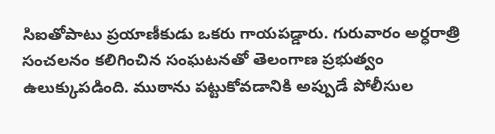సిఐతోపాటు ప్రయాణీకుడు ఒకరు గాయపడ్డారు. గురువారం అర్ధరాత్రి సంచలనం కలిగించిన సంఘటనతో తెలంగాణ ప్రభుత్వం ఉలుక్కుపడింది. ముఠాను పట్టుకోవడానికి అప్పుడే పోలీసుల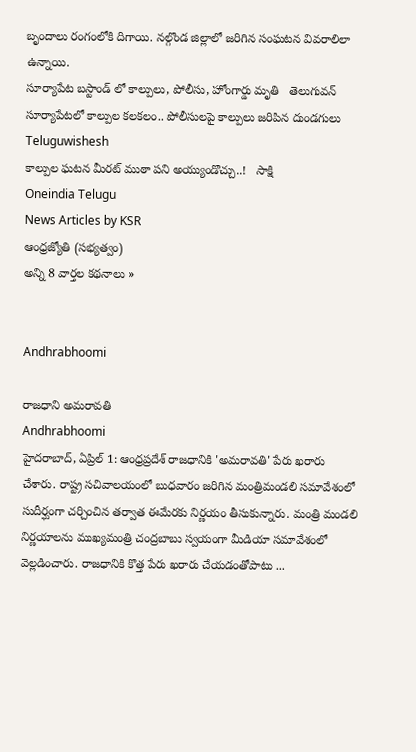బృందాలు రంగంలోకి దిగాయి. నల్గొండ జిల్లాలో జరిగిన సంఘటన వివరాలిలా ఉన్నాయి.
సూర్యాపేట బస్టాండ్ లో కాల్పులు, పోలీసు, హోంగార్డు మృతి   తెలుగువన్
సూర్యాపేటలో కాల్పుల కలకలం.. పోలీసులపై కాల్పులు జరిపిన దుండగులు   Teluguwishesh
కాల్పుల ఘటన మీరట్ ముఠా పని అయ్యుండొచ్చు..!   సాక్షి
Oneindia Telugu
News Articles by KSR
ఆంధ్రజ్యోతి (సభ్యత్వం)
అన్ని 8 వార్తల కథనాలు »


Andhrabhoomi

రాజధాని అమరావతి
Andhrabhoomi
హైదరాబాద్, ఏప్రిల్ 1: ఆంధ్రప్రదేశ్ రాజధానికి 'అమరావతి' పేరు ఖరారు చేశారు. రాష్ట్ర సచివాలయంలో బుధవారం జరిగిన మంత్రిమండలి సమావేశంలో సుదీర్ఘంగా చర్చించిన తర్వాత ఈమేరకు నిర్ణయం తీసుకున్నారు. మంత్రి మండలి నిర్ణయాలను ముఖ్యమంత్రి చంద్రబాబు స్వయంగా మీడియా సమావేశంలో వెల్లడించారు. రాజధానికి కొత్త పేరు ఖరారు చేయడంతోపాటు ...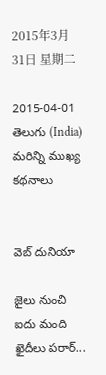2015年3月31日 星期二

2015-04-01 తెలుగు (India) మరిన్ని ముఖ్య కథనాలు


వెబ్ దునియా

జైలు నుంచి ఐదు మంది ఖైదీలు పరార్...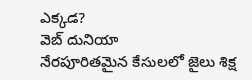ఎక్కడ?
వెబ్ దునియా
నేరపూరితమైన కేసులలో జైలు శిక్ష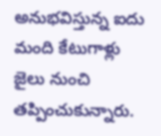అనుభవిస్తున్న ఐదు మంది కేటుగాళ్లు జైలు నుంచి తప్పించుకున్నారు.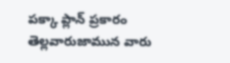పక్కా ప్లాన్ ప్రకారం తెల్లవారుజామున వారు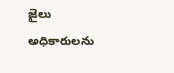జైలు అధికారులను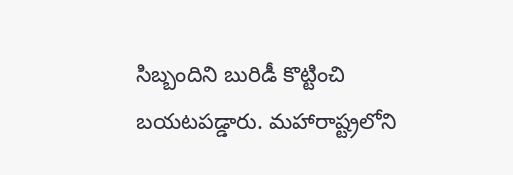సిబ్బందిని బురిడీ కొట్టించి బయటపడ్డారు. మహారాష్ట్రలోని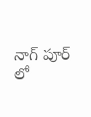నాగ్ పూర్ లో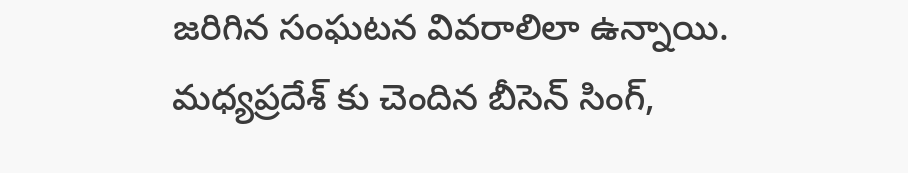జరిగిన సంఘటన వివరాలిలా ఉన్నాయి. మధ్యప్రదేశ్ కు చెందిన బీసెన్ సింగ్,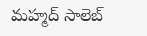మహ్మద్ సాలెబ్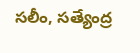సలీం, సత్యేంద్ర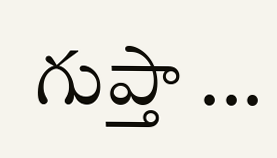గుప్తా ...